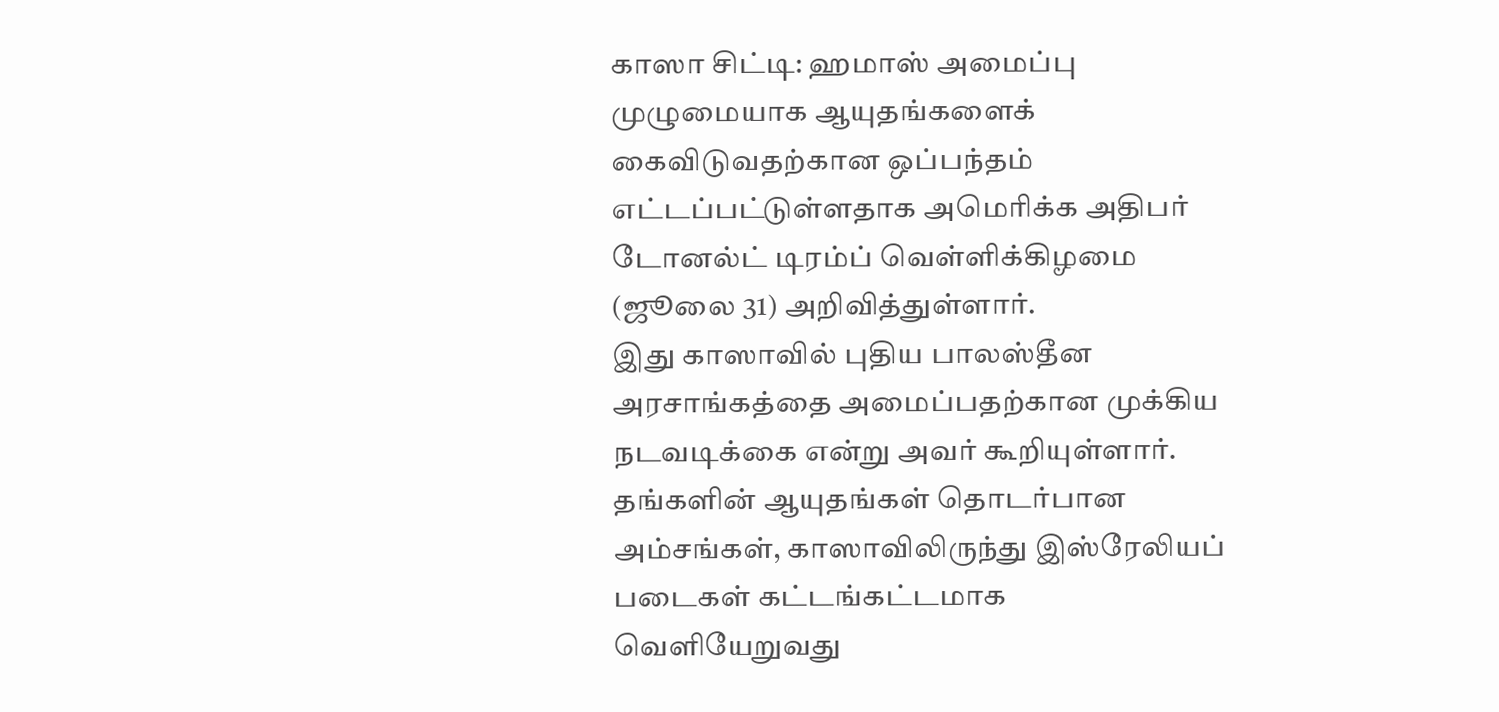காஸா சிட்டி: ஹமாஸ் அமைப்பு முழுமையாக ஆயுதங்களைக் கைவிடுவதற்கான ஒப்பந்தம் எட்டப்பட்டுள்ளதாக அமெரிக்க அதிபர் டோனல்ட் டிரம்ப் வெள்ளிக்கிழமை (ஜூலை 31) அறிவித்துள்ளார்.
இது காஸாவில் புதிய பாலஸ்தீன அரசாங்கத்தை அமைப்பதற்கான முக்கிய நடவடிக்கை என்று அவர் கூறியுள்ளார். தங்களின் ஆயுதங்கள் தொடர்பான அம்சங்கள், காஸாவிலிருந்து இஸ்ரேலியப் படைகள் கட்டங்கட்டமாக வெளியேறுவது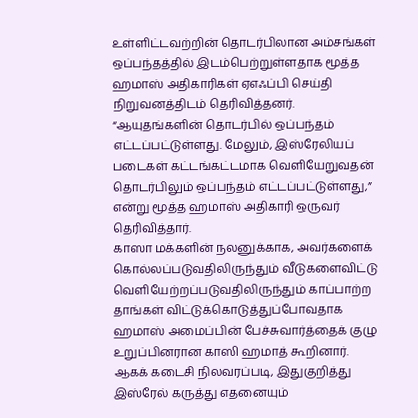உள்ளிட்டவற்றின் தொடர்பிலான அம்சங்கள் ஒப்பந்தத்தில் இடம்பெற்றுள்ளதாக மூத்த ஹமாஸ் அதிகாரிகள் ஏஎஃப்பி செய்தி நிறுவனத்திடம் தெரிவித்தனர்.
“ஆயுதங்களின் தொடர்பில் ஒப்பந்தம் எட்டப்பட்டுள்ளது. மேலும், இஸ்ரேலியப் படைகள் கட்டங்கட்டமாக வெளியேறுவதன் தொடர்பிலும் ஒப்பந்தம் எட்டப்பட்டுள்ளது,” என்று மூத்த ஹமாஸ் அதிகாரி ஒருவர் தெரிவித்தார்.
காஸா மக்களின் நலனுக்காக, அவர்களைக் கொல்லப்படுவதிலிருந்தும் வீடுகளைவிட்டு வெளியேற்றப்படுவதிலிருந்தும் காப்பாற்ற தாங்கள் விட்டுக்கொடுத்துப்போவதாக ஹமாஸ் அமைப்பின் பேச்சுவார்த்தைக் குழு உறுப்பினரான காஸி ஹமாத் கூறினார்.
ஆகக் கடைசி நிலவரப்படி, இதுகுறித்து இஸ்ரேல் கருத்து எதனையும்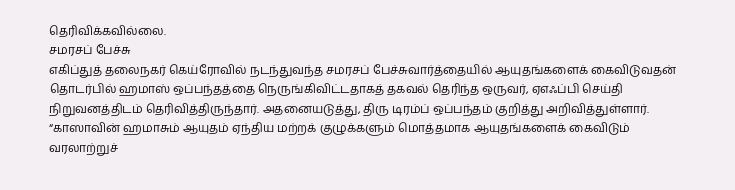தெரிவிக்கவில்லை.
சமரசப் பேச்சு
எகிப்துத் தலைநகர் கெய்ரோவில் நடந்துவந்த சமரசப் பேச்சுவார்த்தையில் ஆயுதங்களைக் கைவிடுவதன் தொடர்பில் ஹமாஸ் ஒப்பந்தத்தை நெருங்கிவிட்டதாகத் தகவல் தெரிந்த ஒருவர், ஏஎஃப்பி செய்தி நிறுவனத்திடம் தெரிவித்திருந்தார். அதனையடுத்து, திரு டிரம்ப் ஒப்பந்தம் குறித்து அறிவித்துள்ளார்.
“காஸாவின் ஹமாசும் ஆயுதம் ஏந்திய மற்றக் குழுக்களும் மொத்தமாக ஆயுதங்களைக் கைவிடும் வரலாற்றுச்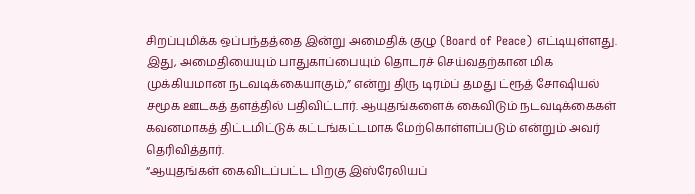சிறப்புமிக்க ஒப்பந்தத்தை இன்று அமைதிக் குழு (Board of Peace) எட்டியுள்ளது. இது, அமைதியையும் பாதுகாப்பையும் தொடரச் செய்வதற்கான மிக முக்கியமான நடவடிக்கையாகும்,” என்று திரு டிரம்ப் தமது ட்ரூத் சோஷியல் சமூக ஊடகத் தளத்தில் பதிவிட்டார். ஆயுதங்களைக் கைவிடும் நடவடிக்கைகள் கவனமாகத் திட்டமிட்டுக் கட்டங்கட்டமாக மேற்கொள்ளப்படும் என்றும் அவர் தெரிவித்தார்.
“ஆயுதங்கள் கைவிடப்பட்ட பிறகு இஸ்ரேலியப்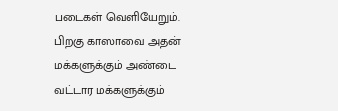படைகள் வெளியேறும். பிறகு காஸாவை அதன் மக்களுக்கும் அண்டை வட்டார மக்களுக்கும்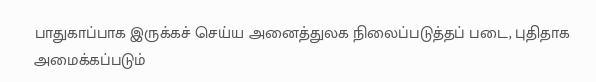பாதுகாப்பாக இருக்கச் செய்ய அனைத்துலக நிலைப்படுத்தப் படை, புதிதாக அமைக்கப்படும்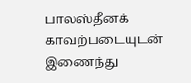பாலஸ்தீனக் காவற்படையுடன் இணைந்து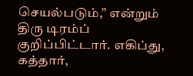செயல்படும்,” என்றும் திரு டிரம்ப் குறிப்பிட்டார். எகிப்து, கத்தார்,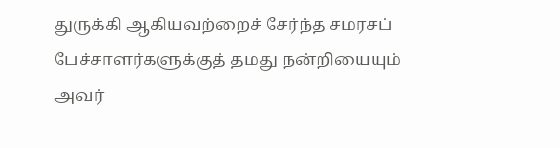துருக்கி ஆகியவற்றைச் சேர்ந்த சமரசப் பேச்சாளர்களுக்குத் தமது நன்றியையும் அவர்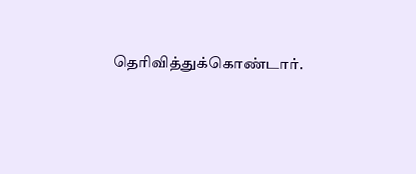தெரிவித்துக்கொண்டார்.